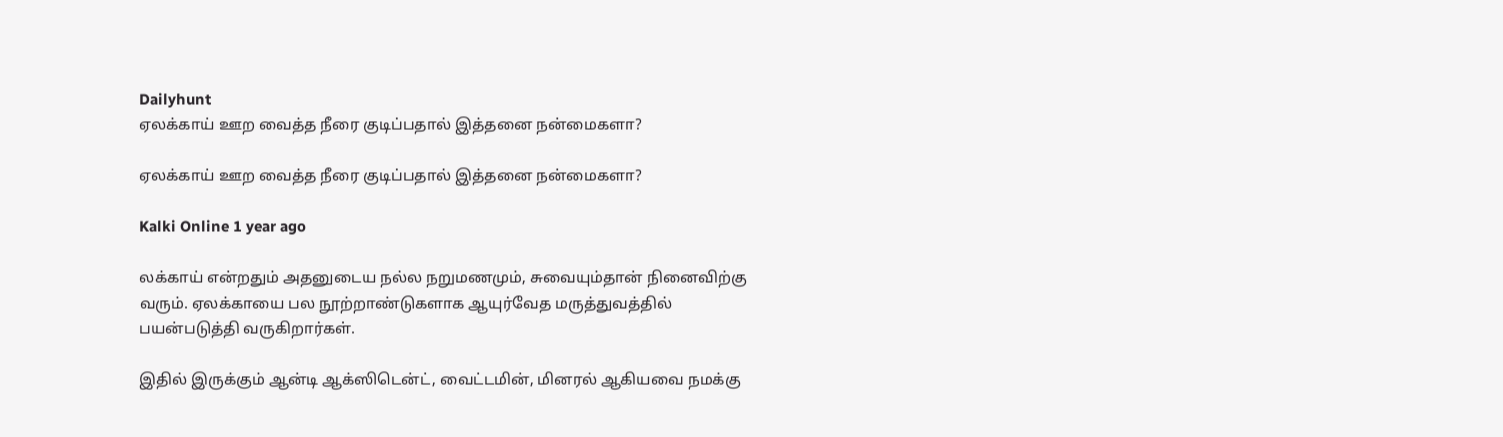Dailyhunt
ஏலக்காய் ஊற வைத்த நீரை குடிப்பதால் இத்தனை நன்மைகளா?

ஏலக்காய் ஊற வைத்த நீரை குடிப்பதால் இத்தனை நன்மைகளா?

Kalki Online 1 year ago

லக்காய் என்றதும் அதனுடைய நல்ல நறுமணமும், சுவையும்தான் நினைவிற்கு வரும். ஏலக்காயை பல நூற்றாண்டுகளாக ஆயுர்வேத மருத்துவத்தில் பயன்படுத்தி வருகிறார்கள்.

இதில் இருக்கும் ஆன்டி ஆக்ஸிடென்ட், வைட்டமின், மினரல் ஆகியவை நமக்கு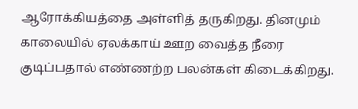ஆரோக்கியத்தை அள்ளித் தருகிறது. தினமும் காலையில் ஏலக்காய் ஊற வைத்த நீரை குடிப்பதால் எண்ணற்ற பலன்கள் கிடைக்கிறது.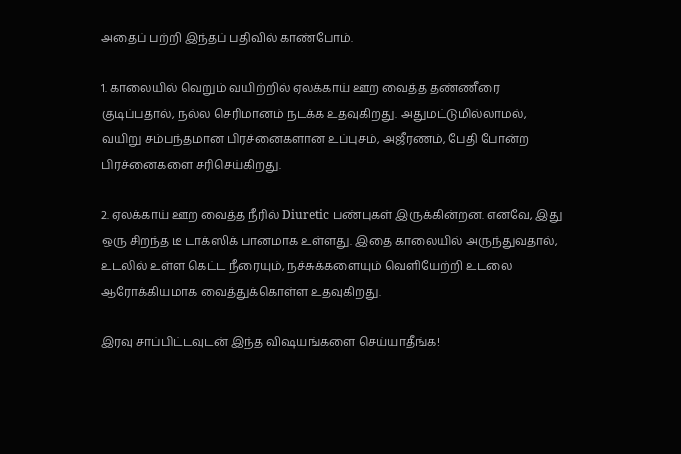அதைப் பற்றி இந்தப் பதிவில் காண்போம்.

1. காலையில் வெறும் வயிற்றில் ஏலக்காய் ஊற வைத்த தண்ணீரை குடிப்பதால், நல்ல செரிமானம் நடக்க உதவுகிறது. அதுமட்டுமில்லாமல், வயிறு சம்பந்தமான பிரச்னைகளான உப்புசம், அஜீரணம், பேதி போன்ற பிரச்னைகளை சரிசெய்கிறது.

2. ஏலக்காய் ஊற வைத்த நீரில் Diuretic பண்புகள் இருக்கின்றன. எனவே, இது ஒரு சிறந்த டீ டாக்ஸிக் பானமாக உள்ளது. இதை காலையில் அருந்துவதால், உடலில் உள்ள கெட்ட நீரையும், நச்சுக்களையும் வெளியேற்றி உடலை ஆரோக்கியமாக வைத்துக்கொள்ள உதவுகிறது.

இரவு சாப்பிட்டவுடன் இந்த விஷயங்களை செய்யாதீங்க!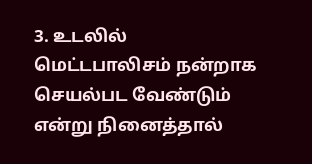3. உடலில் மெட்டபாலிசம் நன்றாக செயல்பட வேண்டும் என்று நினைத்தால்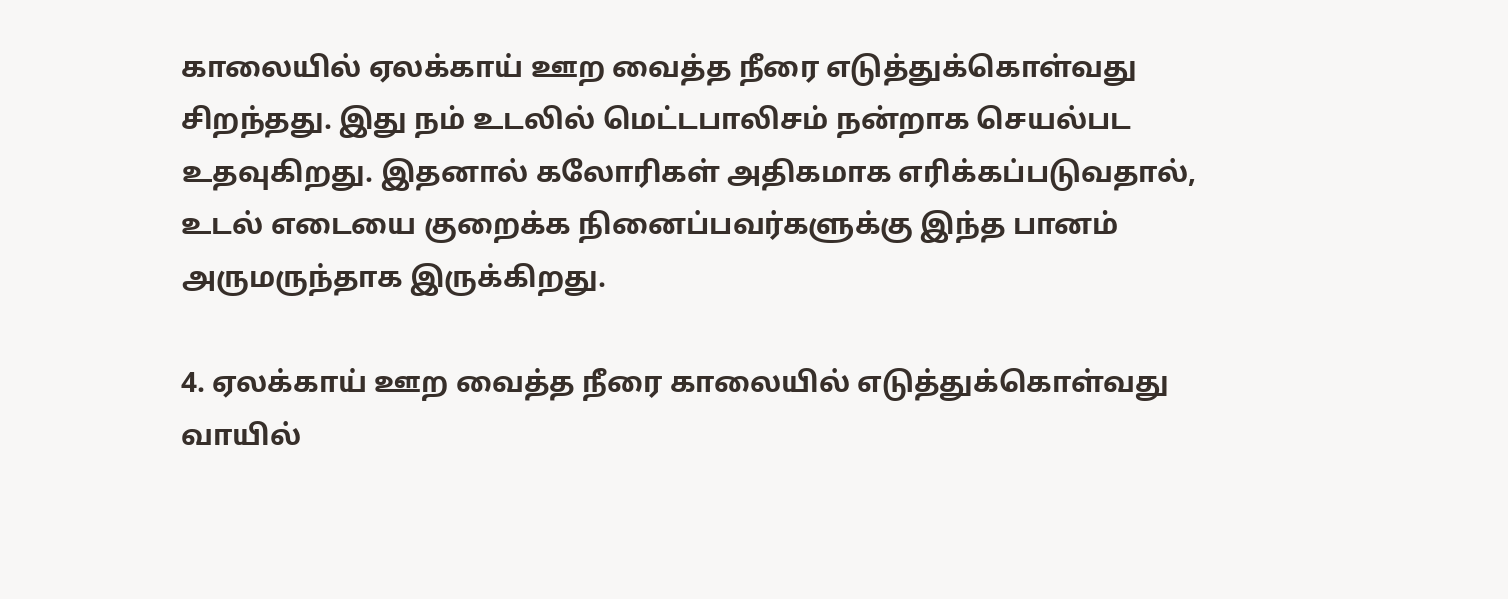காலையில் ஏலக்காய் ஊற வைத்த நீரை எடுத்துக்கொள்வது சிறந்தது. இது நம் உடலில் மெட்டபாலிசம் நன்றாக செயல்பட உதவுகிறது. இதனால் கலோரிகள் அதிகமாக எரிக்கப்படுவதால், உடல் எடையை குறைக்க நினைப்பவர்களுக்கு இந்த பானம் அருமருந்தாக இருக்கிறது.

4. ஏலக்காய் ஊற வைத்த நீரை காலையில் எடுத்துக்கொள்வது வாயில்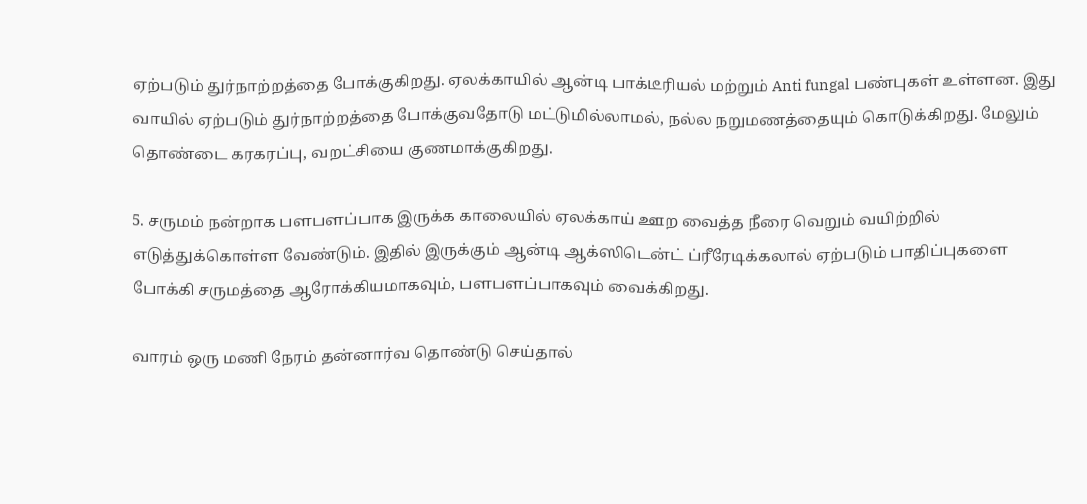ஏற்படும் துர்நாற்றத்தை போக்குகிறது. ஏலக்காயில் ஆன்டி பாக்டீரியல் மற்றும் Anti fungal பண்புகள் உள்ளன. இது வாயில் ஏற்படும் துர்நாற்றத்தை போக்குவதோடு மட்டுமில்லாமல், நல்ல நறுமணத்தையும் கொடுக்கிறது. மேலும் தொண்டை கரகரப்பு, வறட்சியை குணமாக்குகிறது.

5. சருமம் நன்றாக பளபளப்பாக இருக்க காலையில் ஏலக்காய் ஊற வைத்த நீரை வெறும் வயிற்றில் எடுத்துக்கொள்ள வேண்டும். இதில் இருக்கும் ஆன்டி ஆக்ஸிடென்ட் ப்ரீரேடிக்கலால் ஏற்படும் பாதிப்புகளை போக்கி சருமத்தை ஆரோக்கியமாகவும், பளபளப்பாகவும் வைக்கிறது.

வாரம் ஒரு மணி நேரம் தன்னார்வ தொண்டு செய்தால்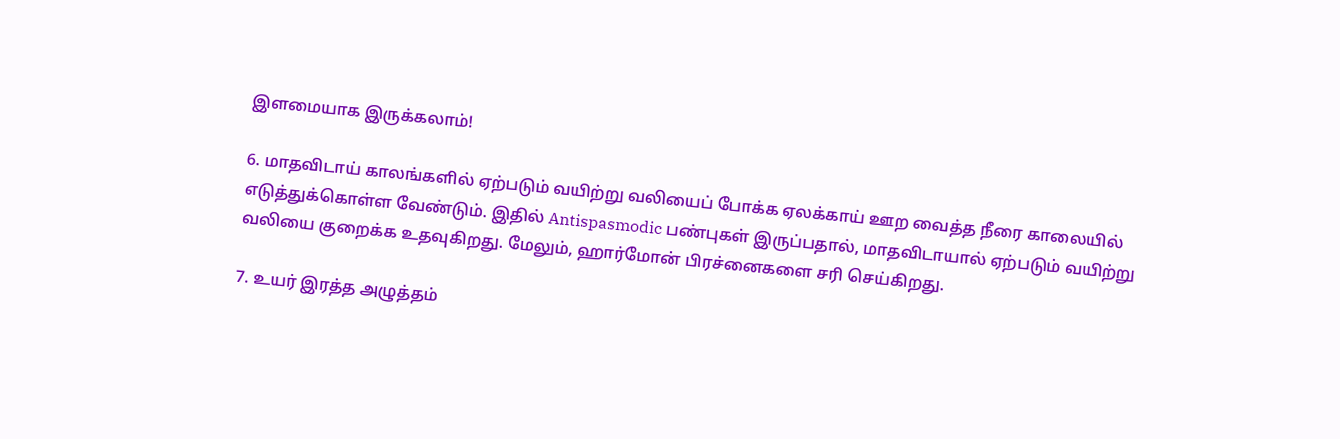இளமையாக இருக்கலாம்!

6. மாதவிடாய் காலங்களில் ஏற்படும் வயிற்று வலியைப் போக்க ஏலக்காய் ஊற வைத்த நீரை காலையில் எடுத்துக்கொள்ள வேண்டும். இதில் Antispasmodic பண்புகள் இருப்பதால், மாதவிடாயால் ஏற்படும் வயிற்று வலியை குறைக்க உதவுகிறது. மேலும், ஹார்மோன் பிரச்னைகளை சரி செய்கிறது.

7. உயர் இரத்த அழுத்தம்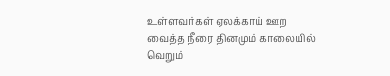உள்ளவர்கள் ஏலக்காய் ஊற வைத்த நீரை தினமும் காலையில் வெறும்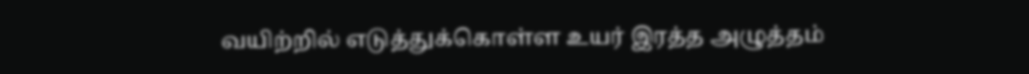வயிற்றில் எடுத்துக்கொள்ள உயர் இரத்த அழுத்தம்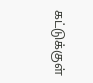கட்டுக்குள்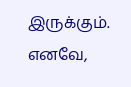இருக்கும். எனவே,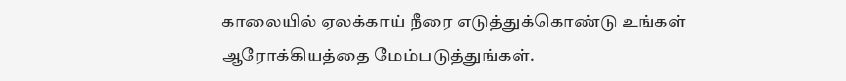காலையில் ஏலக்காய் நீரை எடுத்துக்கொண்டு உங்கள் ஆரோக்கியத்தை மேம்படுத்துங்கள்.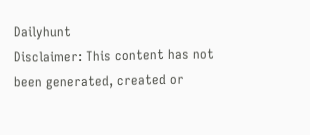Dailyhunt
Disclaimer: This content has not been generated, created or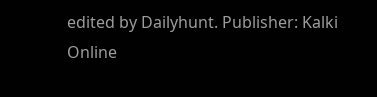edited by Dailyhunt. Publisher: Kalki Online